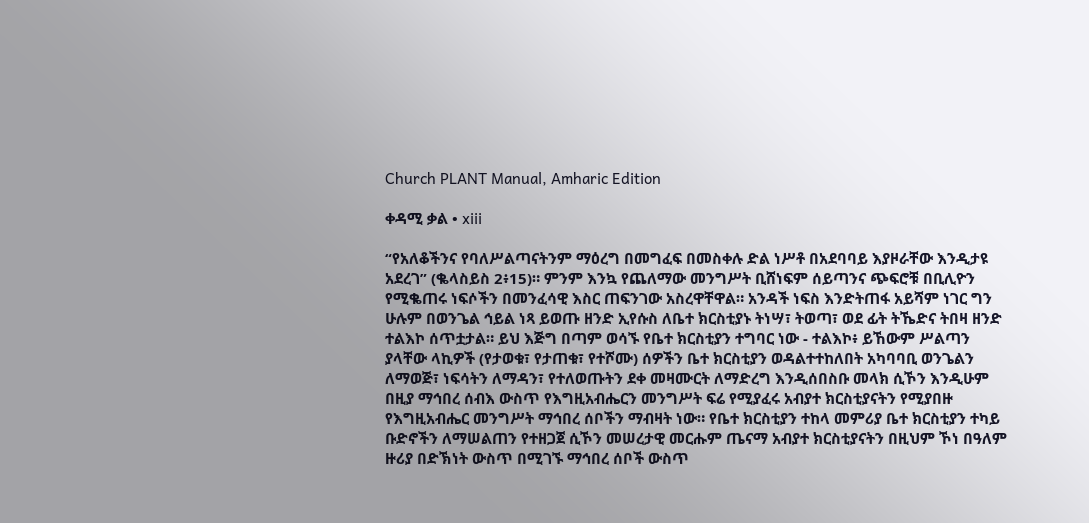Church PLANT Manual, Amharic Edition

ቀዳሚ ቃል • xiii

“የአለቆችንና የባለሥልጣናትንም ማዕረግ በመግፈፍ በመስቀሉ ድል ነሥቶ በአደባባይ እያዞራቸው እንዲታዩ አደረገ” (ቈላስይስ 2፥15)። ምንም እንኳ የጨለማው መንግሥት ቢሸነፍም ሰይጣንና ጭፍሮቹ በቢሊዮን የሚቈጠሩ ነፍሶችን በመንፈሳዊ እስር ጠፍንገው አስረዋቸዋል። አንዳች ነፍስ እንድትጠፋ አይሻም ነገር ግን ሁሉም በወንጌል ኅይል ነጻ ይወጡ ዘንድ ኢየሱስ ለቤተ ክርስቲያኑ ትነሣ፣ ትወጣ፣ ወደ ፊት ትኼድና ትበዛ ዘንድ ተልእኮ ሰጥቷታል። ይህ እጅግ በጣም ወሳኙ የቤተ ክርስቲያን ተግባር ነው - ተልእኮ፥ ይኸውም ሥልጣን ያላቸው ላኪዎች (የታወቁ፣ የታጠቁ፣ የተሾሙ) ሰዎችን ቤተ ክርስቲያን ወዳልተተከለበት አካባባቢ ወንጌልን ለማወጅ፣ ነፍሳትን ለማዳን፣ የተለወጡትን ደቀ መዛሙርት ለማድረግ እንዲሰበስቡ መላክ ሲኾን እንዲሁም በዚያ ማኅበረ ሰብእ ውስጥ የእግዚአብሔርን መንግሥት ፍሬ የሚያፈሩ አብያተ ክርስቲያናትን የሚያበዙ የእግዚአብሔር መንግሥት ማኅበረ ሰቦችን ማብዛት ነው። የቤተ ክርስቲያን ተከላ መምሪያ ቤተ ክርስቲያን ተካይ ቡድኖችን ለማሠልጠን የተዘጋጀ ሲኾን መሠረታዊ መርሑም ጤናማ አብያተ ክርስቲያናትን በዚህም ኾነ በዓለም ዙሪያ በድኽነት ውስጥ በሚገኙ ማኅበረ ሰቦች ውስጥ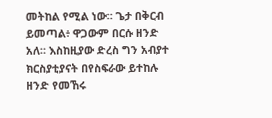መትከል የሚል ነው። ጌታ በቅርብ ይመጣል፥ ዋጋውም በርሱ ዘንድ አለ። እስከዚያው ድረስ ግን አብያተ ክርስያቲያናት በየስፍራው ይተከሉ ዘንድ የመኸሩ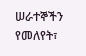ሠራተኞችን የመለየት፣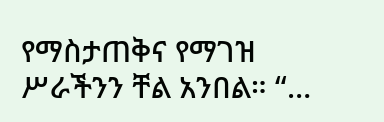የማስታጠቅና የማገዝ ሥራችንን ቸል አንበል። “…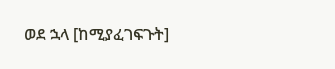ወደ ኋላ [ከሚያፈገፍጉት]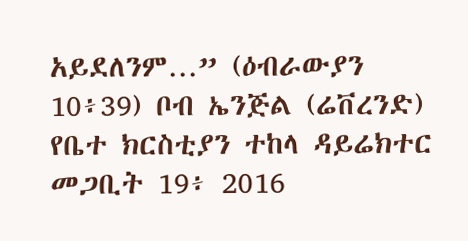አይደለንም…” (ዕብራውያን 10፥39) ቦብ ኤንጅል (ሬቨረንድ) የቤተ ክርስቲያን ተከላ ዳይሬክተር መጋቢት 19፥ 2016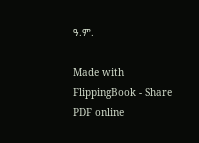ዓ.ም.

Made with FlippingBook - Share PDF online